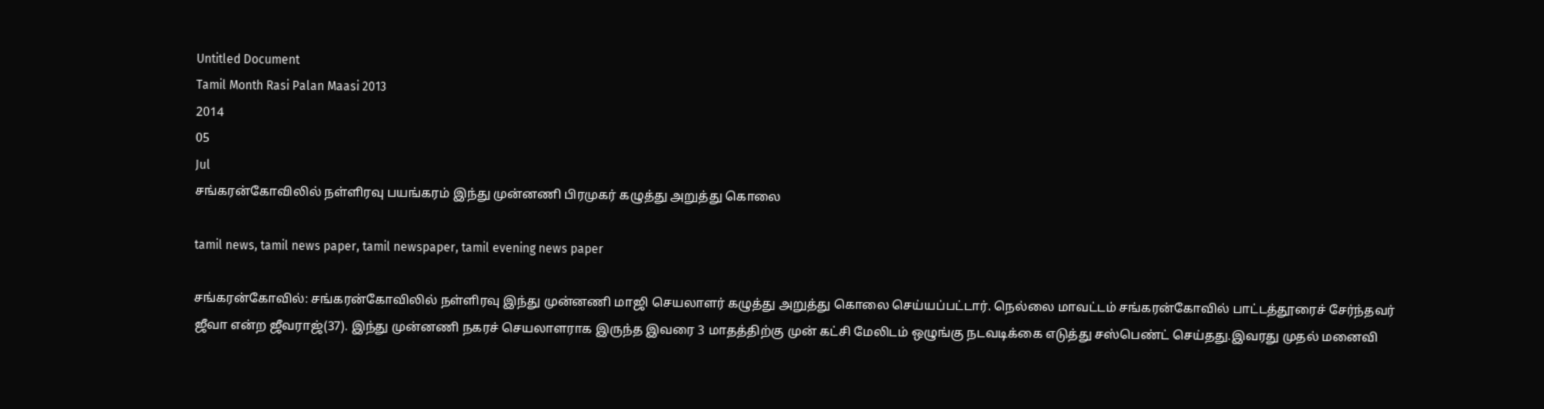Untitled Document
Tamil Month Rasi Palan Maasi 2013
2014
05
Jul
சங்கரன்கோவிலில் நள்ளிரவு பயங்கரம் இந்து முன்னணி பிரமுகர் கழுத்து அறுத்து கொலை

tamil news, tamil news paper, tamil newspaper, tamil evening news paper

சங்கரன்கோவில்: சங்கரன்கோவிலில் நள்ளிரவு இந்து முன்னணி மாஜி செயலாளர் கழுத்து அறுத்து கொலை செய்யப்பட்டார். நெல்லை மாவட்டம் சங்கரன்கோவில் பாட்டத்தூரைச் சேர்ந்தவர் ஜீவா என்ற ஜீவராஜ்(37). இந்து முன்னணி நகரச் செயலாளராக இருந்த இவரை 3 மாதத்திற்கு முன் கட்சி மேலிடம் ஒழுங்கு நடவடிக்கை எடுத்து சஸ்பெண்ட் செய்தது.இவரது முதல் மனைவி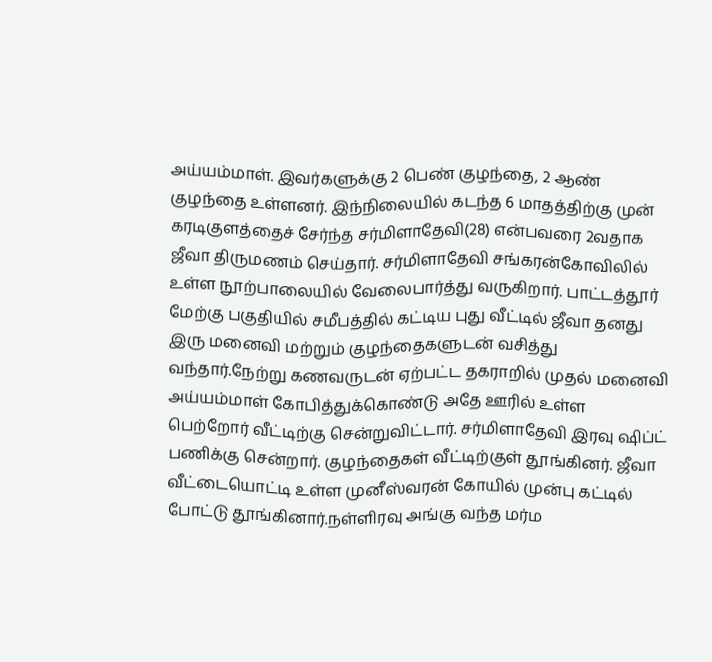அய்யம்மாள். இவர்களுக்கு 2 பெண் குழந்தை, 2 ஆண் குழந்தை உள்ளனர். இந்நிலையில் கடந்த 6 மாதத்திற்கு முன் கரடிகுளத்தைச் சேர்ந்த சர்மிளாதேவி(28) என்பவரை 2வதாக ஜீவா திருமணம் செய்தார். சர்மிளாதேவி சங்கரன்கோவிலில் உள்ள நூற்பாலையில் வேலைபார்த்து வருகிறார். பாட்டத்தூர் மேற்கு பகுதியில் சமீபத்தில் கட்டிய புது வீட்டில் ஜீவா தனது இரு மனைவி மற்றும் குழந்தைகளுடன் வசித்து வந்தார்.நேற்று கணவருடன் ஏற்பட்ட தகராறில் முதல் மனைவி அய்யம்மாள் கோபித்துக்கொண்டு அதே ஊரில் உள்ள பெற்றோர் வீட்டிற்கு சென்றுவிட்டார். சர்மிளாதேவி இரவு ஷிப்ட் பணிக்கு சென்றார். குழந்தைகள் வீட்டிற்குள் தூங்கினர். ஜீவா வீட்டையொட்டி உள்ள முனீஸ்வரன் கோயில் முன்பு கட்டில் போட்டு தூங்கினார்.நள்ளிரவு அங்கு வந்த மர்ம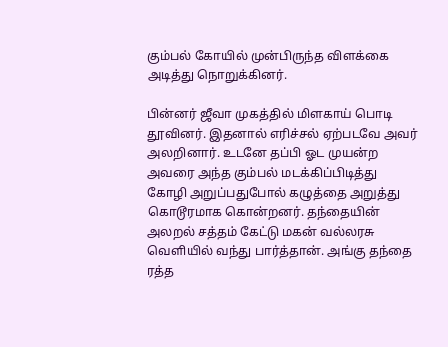கும்பல் கோயில் முன்பிருந்த விளக்கை அடித்து நொறுக்கினர்.

பின்னர் ஜீவா முகத்தில் மிளகாய் பொடி தூவினர். இதனால் எரிச்சல் ஏற்படவே அவர் அலறினார். உடனே தப்பி ஓட முயன்ற அவரை அந்த கும்பல் மடக்கிப்பிடித்து கோழி அறுப்பதுபோல் கழுத்தை அறுத்து கொடூரமாக கொன்றனர். தந்தையின் அலறல் சத்தம் கேட்டு மகன் வல்லரசு வெளியில் வந்து பார்த்தான். அங்கு தந்தை ரத்த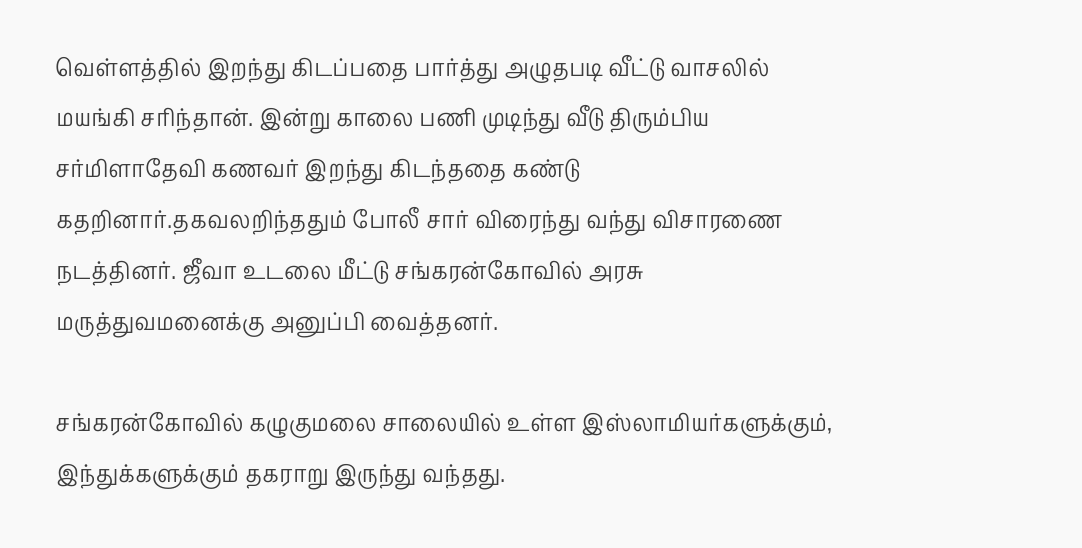வெள்ளத்தில் இறந்து கிடப்பதை பார்த்து அழுதபடி வீட்டு வாசலில் மயங்கி சரிந்தான். இன்று காலை பணி முடிந்து வீடு திரும்பிய சர்மிளாதேவி கணவர் இறந்து கிடந்ததை கண்டு கதறினார்.தகவலறிந்ததும் போலீ சார் விரைந்து வந்து விசாரணை நடத்தினர். ஜீவா உடலை மீட்டு சங்கரன்கோவில் அரசு மருத்துவமனைக்கு அனுப்பி வைத்தனர்.

சங்கரன்கோவில் கழுகுமலை சாலையில் உள்ள இஸ்லாமியர்களுக்கும், இந்துக்களுக்கும் தகராறு இருந்து வந்தது.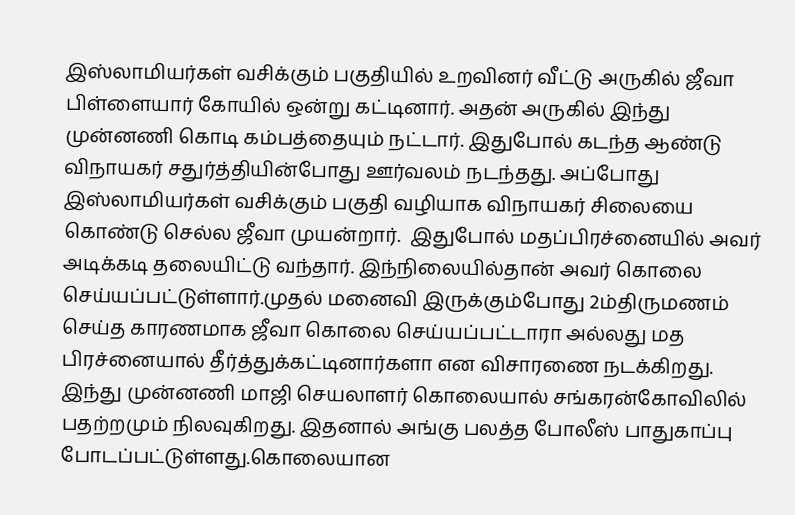இஸ்லாமியர்கள் வசிக்கும் பகுதியில் உறவினர் வீட்டு அருகில் ஜீவா பிள்ளையார் கோயில் ஒன்று கட்டினார். அதன் அருகில் இந்து முன்னணி கொடி கம்பத்தையும் நட்டார். இதுபோல் கடந்த ஆண்டு விநாயகர் சதுர்த்தியின்போது ஊர்வலம் நடந்தது. அப்போது இஸ்லாமியர்கள் வசிக்கும் பகுதி வழியாக விநாயகர் சிலையை கொண்டு செல்ல ஜீவா முயன்றார்.  இதுபோல் மதப்பிரச்னையில் அவர் அடிக்கடி தலையிட்டு வந்தார். இந்நிலையில்தான் அவர் கொலை செய்யப்பட்டுள்ளார்.முதல் மனைவி இருக்கும்போது 2ம்திருமணம் செய்த காரணமாக ஜீவா கொலை செய்யப்பட்டாரா அல்லது மத பிரச்னையால் தீர்த்துக்கட்டினார்களா என விசாரணை நடக்கிறது. இந்து முன்னணி மாஜி செயலாளர் கொலையால் சங்கரன்கோவிலில் பதற்றமும் நிலவுகிறது. இதனால் அங்கு பலத்த போலீஸ் பாதுகாப்பு போடப்பட்டுள்ளது.கொலையான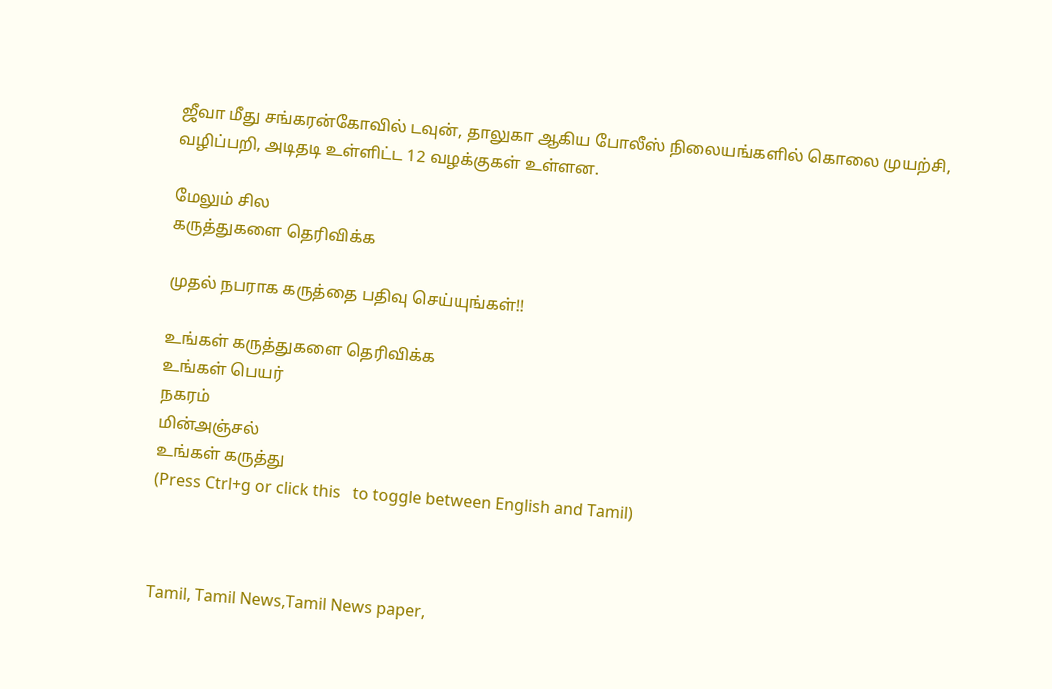ஜீவா மீது சங்கரன்கோவில் டவுன், தாலுகா ஆகிய போலீஸ் நிலையங்களில் கொலை முயற்சி, வழிப்பறி, அடிதடி உள்ளிட்ட 12 வழக்குகள் உள்ளன.

மேலும் சில
கருத்துகளை தெரிவிக்க

முதல் நபராக கருத்தை பதிவு செய்யுங்கள்!!

உங்கள் கருத்துகளை தெரிவிக்க
உங்கள் பெயர்
நகரம்
மின்அஞ்சல்
உங்கள் கருத்து
(Press Ctrl+g or click this   to toggle between English and Tamil)



Tamil, Tamil News,Tamil News paper,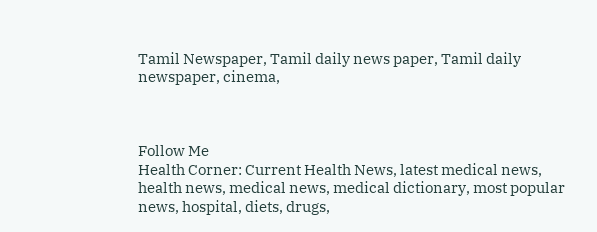Tamil Newspaper, Tamil daily news paper, Tamil daily newspaper, cinema,



Follow Me
Health Corner: Current Health News, latest medical news, health news, medical news, medical dictionary, most popular news, hospital, diets, drugs,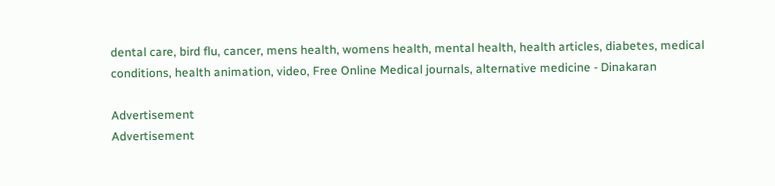dental care, bird flu, cancer, mens health, womens health, mental health, health articles, diabetes, medical conditions, health animation, video, Free Online Medical journals, alternative medicine - Dinakaran

Advertisement
Advertisement